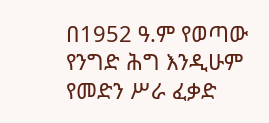በ1952 ዓ.ም የወጣው የንግድ ሕግ እንዲሁም የመድን ሥራ ፈቃድ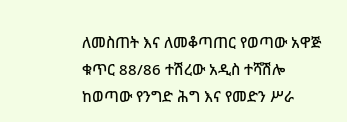ለመስጠት እና ለመቆጣጠር የወጣው አዋጅ ቁጥር 88/86 ተሽረው አዲስ ተሻሽሎ ከወጣው የንግድ ሕግ እና የመድን ሥራ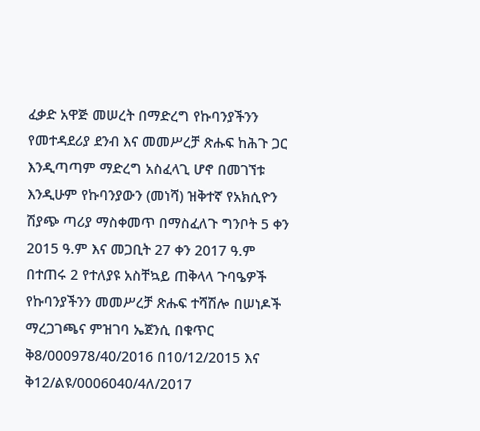ፈቃድ አዋጅ መሠረት በማድረግ የኩባንያችንን የመተዳደሪያ ደንብ እና መመሥረቻ ጽሑፍ ከሕጉ ጋር እንዲጣጣም ማድረግ አስፈላጊ ሆኖ በመገኘቱ እንዲሁም የኩባንያውን (መነሻ) ዝቅተኛ የአክሲዮን ሽያጭ ጣሪያ ማስቀመጥ በማስፈለጉ ግንቦት 5 ቀን 2015 ዓ.ም እና መጋቢት 27 ቀን 2017 ዓ.ም በተጠሩ 2 የተለያዩ አስቸኳይ ጠቅላላ ጉባዔዎች የኩባንያችንን መመሥረቻ ጽሑፍ ተሻሽሎ በሠነዶች ማረጋገጫና ምዝገባ ኤጀንሲ በቁጥር ቅ8/000978/40/2016 በ10/12/2015 እና ቅ12/ልዩ/0006040/4ለ/2017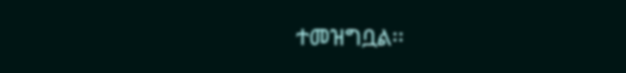ተመዝግቧል፡፡